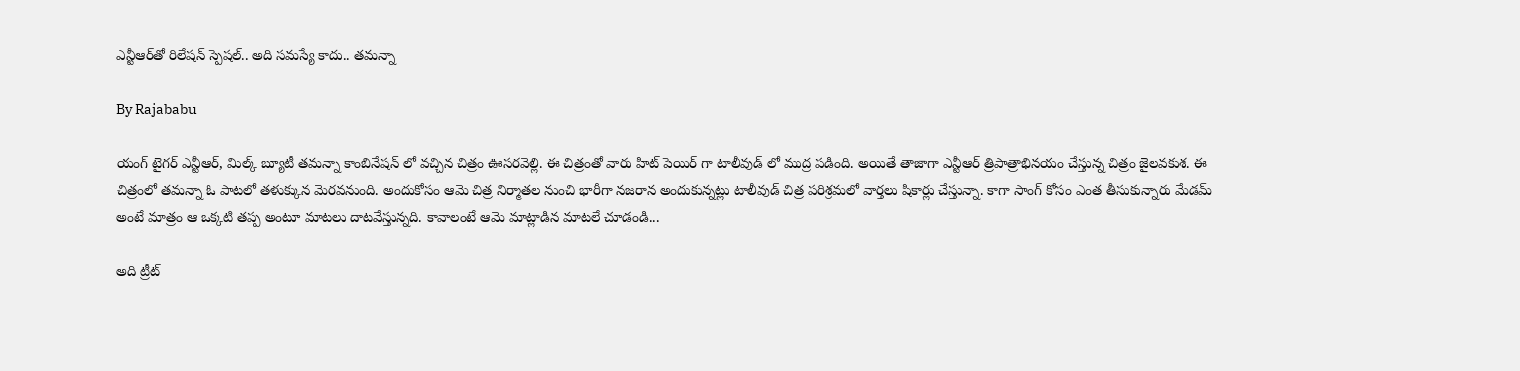ఎన్టీఆర్‌తో రిలేషన్ స్పెషల్.. అది సమస్యే కాదు.. తమన్నా

By Rajababu

యంగ్ టైగర్ ఎన్టీఆర్, మిల్క్ బ్యూటీ తమన్నా కాంబినేషన్ లో వచ్చిన చిత్రం ఊసరవెల్లి. ఈ చిత్రంతో వారు హిట్ పెయిర్ గా టాలీవుడ్ లో ముద్ర పడింది. అయితే తాజాగా ఎన్టీఆర్ త్రిపాత్రాభినయం చేస్తున్న చిత్రం జైలవకుశ. ఈ చిత్రంలో తమన్నా ఓ పాటలో తళుక్కున మెరవనుంది. అందుకోసం ఆమె చిత్ర నిర్మాతల నుంచి భారీగా నజరాన అందుకున్నట్లు టాలీవుడ్ చిత్ర పరిశ్రమలో వార్తలు షికార్లు చేస్తున్నా. కాగా సాంగ్ కోసం ఎంత తీసుకున్నారు మేడమ్ అంటే మాత్రం ఆ ఒక్కటి తప్ప అంటూ మాటలు దాటవేస్తున్నది. కావాలంటే ఆమె మాట్లాడిన మాటలే చూడండి...

అది ట్రీట్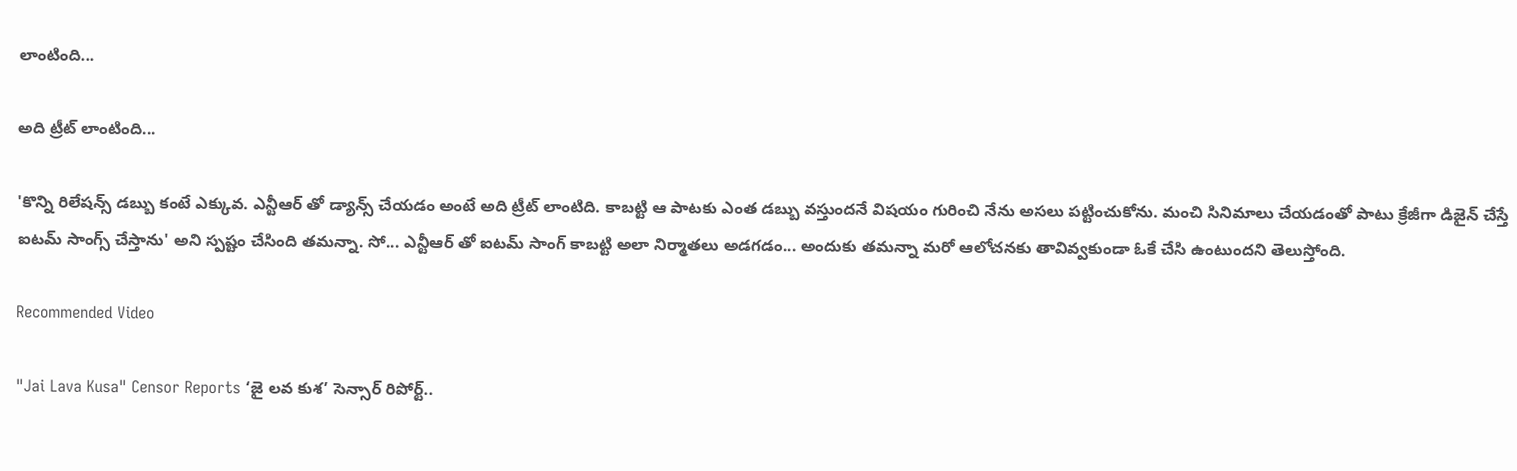లాంటింది...

అది ట్రీట్ లాంటింది...

'కొన్ని రిలేషన్స్ డబ్బు కంటే ఎక్కువ. ఎన్టీఆర్ తో డ్యాన్స్ చేయడం అంటే అది ట్రీట్ లాంటిది. కాబట్టి ఆ పాటకు ఎంత డబ్బు వస్తుందనే విషయం గురించి నేను అసలు పట్టించుకోను. మంచి సినిమాలు చేయడంతో పాటు క్రేజీగా డిజైన్ చేస్తే ఐటమ్ సాంగ్స్ చేస్తాను' అని స్పష్టం చేసింది తమన్నా. సో... ఎన్టీఆర్ తో ఐటమ్ సాంగ్ కాబట్టి అలా నిర్మాతలు అడగడం... అందుకు తమన్నా మరో ఆలోచనకు తావివ్వకుండా ఓకే చేసి ఉంటుందని తెలుస్తోంది.

Recommended Video

"Jai Lava Kusa" Censor Reports ‘జై లవ కుశ’ సెన్సార్ రిపోర్ట్..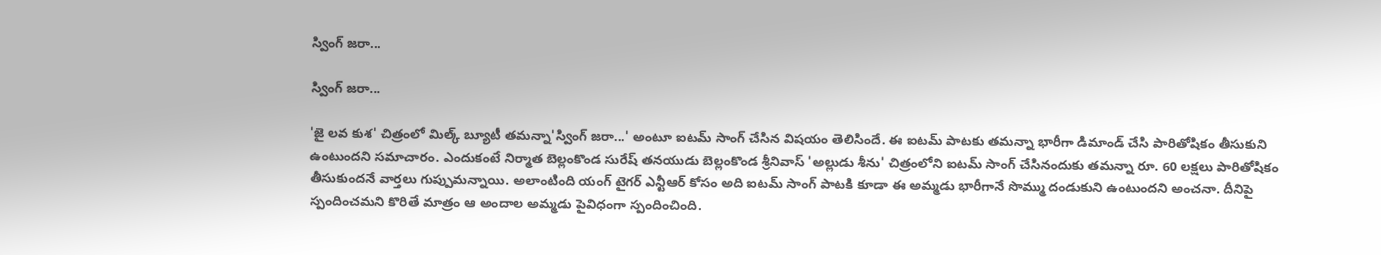స్వింగ్ జరా...

స్వింగ్ జరా...

'జై లవ కుశ' చిత్రంలో మిల్క్ బ్యూటీ తమన్నా'స్వింగ్ జరా...' అంటూ ఐటమ్ సాంగ్ చేసిన విషయం తెలిసిందే. ఈ ఐటమ్ పాటకు తమన్నా భారీగా డిమాండ్ చేసి పారితోషికం తీసుకుని ఉంటుందని సమాచారం. ఎందుకంటే నిర్మాత బెల్లంకొండ సురేష్ తనయుడు బెల్లంకొండ శ్రీనివాస్ 'అల్లుడు శీను' చిత్రంలోని ఐటమ్ సాంగ్ చేసినందుకు తమన్నా రూ. 60 లక్షలు పారితోషికం తీసుకుందనే వార్తలు గుప్పుమన్నాయి. అలాంటింది యంగ్ టైగర్ ఎన్టీఆర్ కోసం అది ఐటమ్ సాంగ్ పాటకి కూడా ఈ అమ్మడు భారీగానే సొమ్ము దండుకుని ఉంటుందని అంచనా. దీనిపై స్పందించమని కొరితే మాత్రం ఆ అందాల అమ్మడు పైవిధంగా స్పందించింది.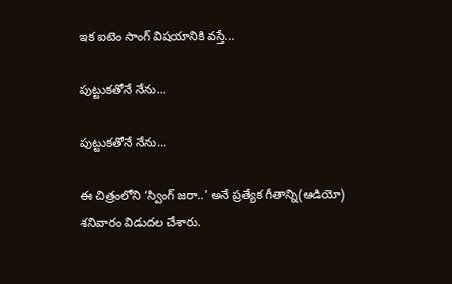ఇక ఐటెం సాంగ్ విషయానికి వస్తే...

పుట్టుకతోనే నేను...

పుట్టుకతోనే నేను...

ఈ చిత్రంలోని ‘స్వింగ్‌ జరా..' అనే ప్రత్యేక గీతాన్ని(ఆడియో) శనివారం విడుదల చేశారు.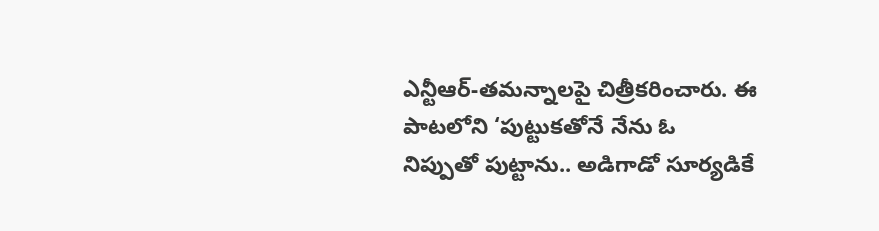ఎన్టీఆర్‌-తమన్నాలపై చిత్రీకరించారు. ఈ పాటలోని ‘పుట్టుకతోనే నేను ఓ నిప్పుతో పుట్టాను.. అడిగాడో సూర్యడికే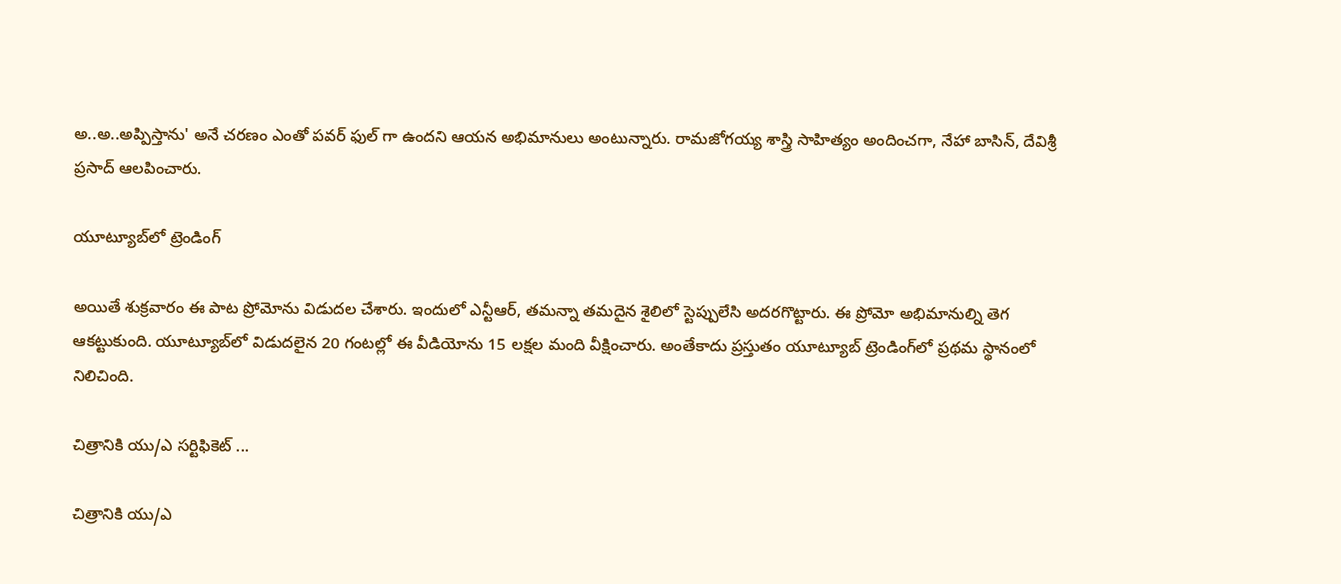అ..అ..అప్పిస్తాను' అనే చరణం ఎంతో పవర్ ఫుల్ గా ఉందని ఆయన అభిమానులు అంటున్నారు. రామజోగయ్య శాస్త్రి సాహిత్యం అందించగా, నేహా బాసిన్, దేవిశ్రీ ప్రసాద్‌ ఆలపించారు.

యూట్యూబ్‌లో ట్రెండింగ్

అయితే శుక్రవారం ఈ పాట ప్రోమోను విడుదల చేశారు. ఇందులో ఎన్టీఆర్‌, తమన్నా తమదైన శైలిలో స్టెప్పులేసి అదరగొట్టారు. ఈ ప్రోమో అభిమానుల్ని తెగ ఆకట్టుకుంది. యూట్యూబ్‌లో విడుదలైన 20 గంటల్లో ఈ వీడియోను 15 లక్షల మంది వీక్షించారు. అంతేకాదు ప్రస్తుతం యూట్యూబ్‌ ట్రెండింగ్‌లో ప్రథమ స్థానంలో నిలిచింది.

చిత్రానికి యు/ఎ సర్టిఫికెట్‌ ...

చిత్రానికి యు/ఎ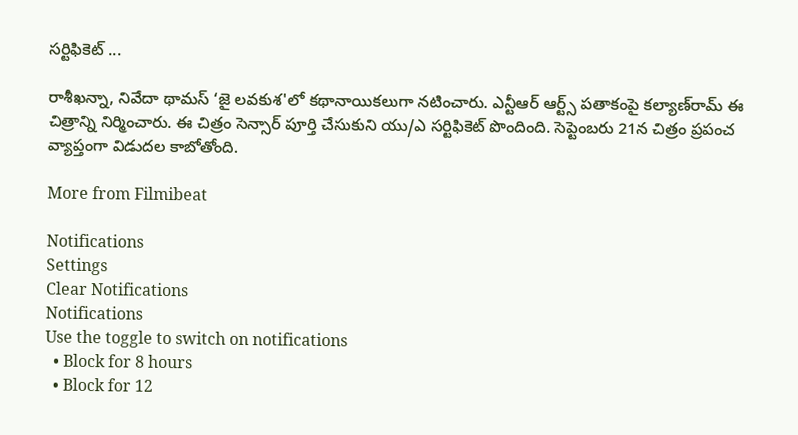సర్టిఫికెట్‌ ...

రాశీఖన్నా, నివేదా థామస్‌ ‘జై లవకుశ'లో కథానాయికలుగా నటించారు. ఎన్టీఆర్‌ ఆర్ట్స్‌ పతాకంపై కల్యాణ్‌రామ్‌ ఈ చిత్రాన్ని నిర్మించారు. ఈ చిత్రం సెన్సార్‌ పూర్తి చేసుకుని యు/ఎ సర్టిఫికెట్‌ పొందింది. సెప్టెంబరు 21న చిత్రం ప్రపంచ వ్యాప్తంగా విడుదల కాబోతోంది.

More from Filmibeat

Notifications
Settings
Clear Notifications
Notifications
Use the toggle to switch on notifications
  • Block for 8 hours
  • Block for 12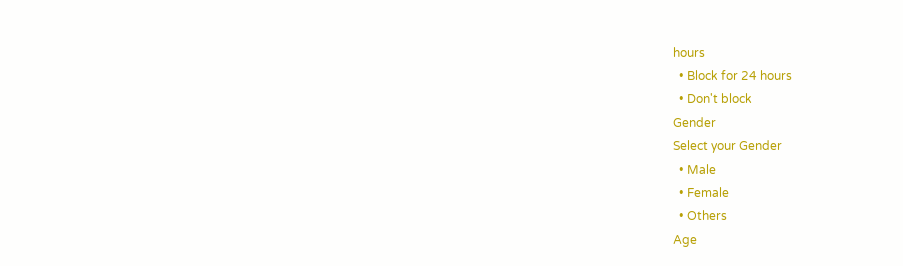hours
  • Block for 24 hours
  • Don't block
Gender
Select your Gender
  • Male
  • Female
  • Others
Age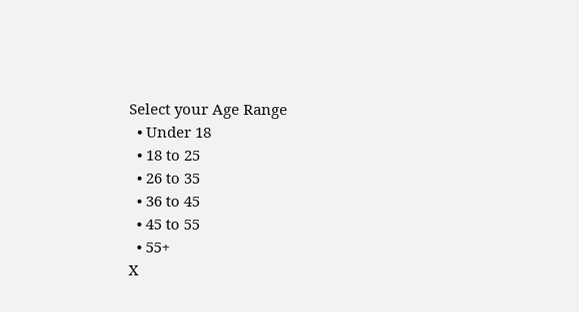Select your Age Range
  • Under 18
  • 18 to 25
  • 26 to 35
  • 36 to 45
  • 45 to 55
  • 55+
X